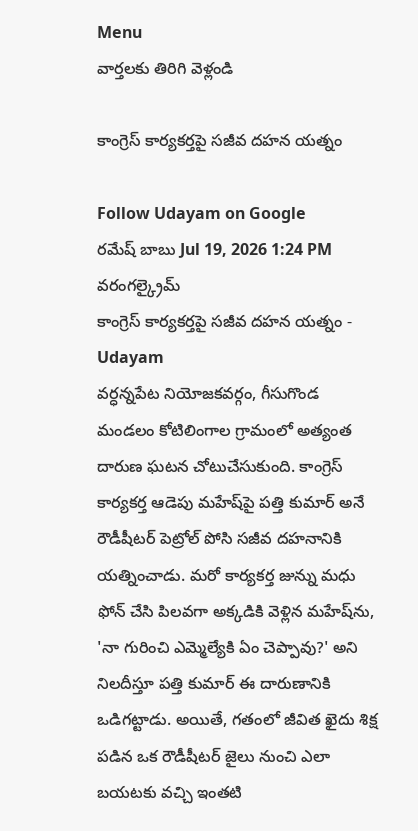Menu
వార్తలకు తిరిగి వెళ్లండి

కాంగ్రెస్ కార్యకర్తపై సజీవ దహన యత్నం

Follow Udayam on Google
రమేష్ బాబు Jul 19, 2026 1:24 PM వరంగల్క్రైమ్
కాంగ్రెస్ కార్యకర్తపై సజీవ దహన యత్నం - Udayam
వర్ధన్నపేట నియోజకవర్గం, గీసుగొండ మండలం కోటిలింగాల గ్రామంలో అత్యంత దారుణ ఘటన చోటుచేసుకుంది. కాంగ్రెస్ కార్యకర్త ఆడెపు మహేష్‌పై పత్తి కుమార్ అనే రౌడీషీటర్ పెట్రోల్ పోసి సజీవ దహనానికి యత్నించాడు. మరో కార్యకర్త జున్ను మధు ఫోన్ చేసి పిలవగా అక్కడికి వెళ్లిన మహేష్‌ను, 'నా గురించి ఎమ్మెల్యేకి ఏం చెప్పావు?' అని నిలదీస్తూ పత్తి కుమార్ ఈ దారుణానికి ఒడిగట్టాడు. అయితే, గతంలో జీవిత ఖైదు శిక్ష పడిన ఒక రౌడీషీటర్ జైలు నుంచి ఎలా బయటకు వచ్చి ఇంతటి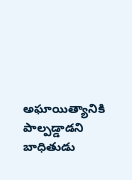అఘాయిత్యానికి పాల్పడ్డాడని బాధితుడు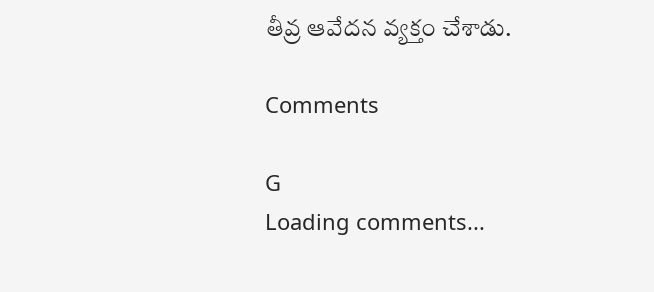తీవ్ర ఆవేదన వ్యక్తం చేశాడు.

Comments

G
Loading comments...